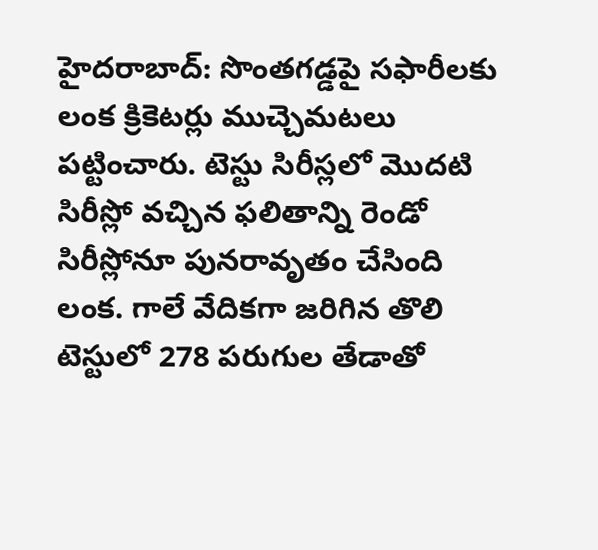హైదరాబాద్: సొంతగడ్డపై సఫారీలకు లంక క్రికెటర్లు ముచ్చెమటలు పట్టించారు. టెస్టు సిరీస్లలో మొదటి సిరీస్లో వచ్చిన ఫలితాన్ని రెండో సిరీస్లోనూ పునరావృతం చేసింది లంక. గాలే వేదికగా జరిగిన తొలి టెస్టులో 278 పరుగుల తేడాతో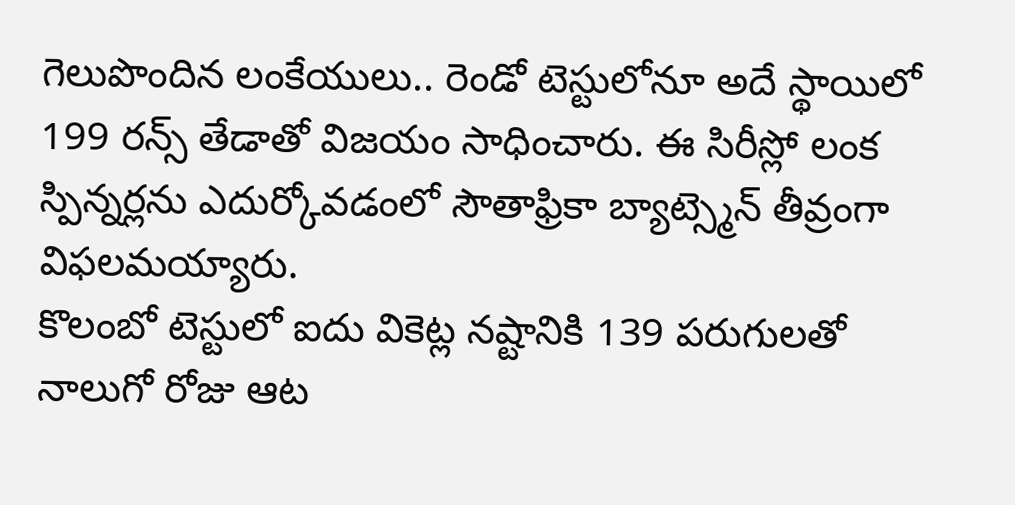గెలుపొందిన లంకేయులు.. రెండో టెస్టులోనూ అదే స్థాయిలో 199 రన్స్ తేడాతో విజయం సాధించారు. ఈ సిరీస్లో లంక స్పిన్నర్లను ఎదుర్కోవడంలో సౌతాఫ్రికా బ్యాట్స్మెన్ తీవ్రంగా విఫలమయ్యారు.
కొలంబో టెస్టులో ఐదు వికెట్ల నష్టానికి 139 పరుగులతో నాలుగో రోజు ఆట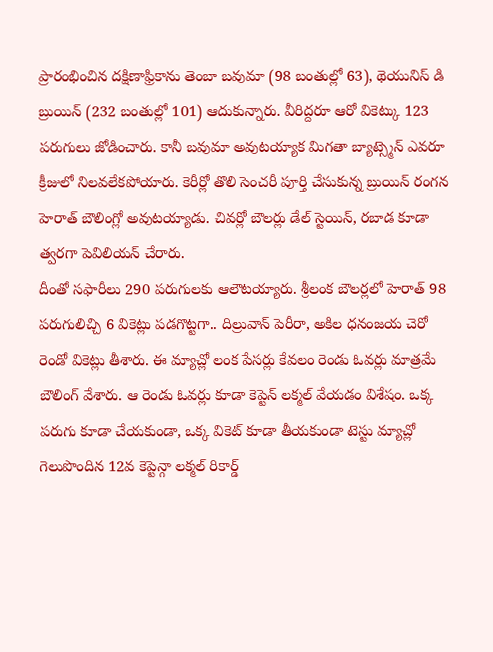ప్రారంభించిన దక్షిణాఫ్రికాను తెంబా బవుమా (98 బంతుల్లో 63), థెయునిస్ డి బ్రుయిన్ (232 బంతుల్లో 101) ఆదుకున్నారు. వీరిద్దరూ ఆరో వికెట్కు 123 పరుగులు జోడించారు. కానీ బవుమా అవుటయ్యాక మిగతా బ్యాట్స్మెన్ ఎవరూ క్రీజులో నిలవలేకపోయారు. కెరీర్లో తొలి సెంచరీ పూర్తి చేసుకున్న బ్రుయిన్ రంగన హెరాత్ బౌలింగ్లో అవుటయ్యాడు. చివర్లో బౌలర్లు డేల్ స్టెయిన్, రబాడ కూడా త్వరగా పెవిలియన్ చేరారు.
దీంతో సఫారీలు 290 పరుగులకు ఆలౌటయ్యారు. శ్రీలంక బౌలర్లలో హెరాత్ 98 పరుగులిచ్చి 6 వికెట్లు పడగొట్టగా.. దిల్రువాన్ పెరీరా, అకిల ధనంజయ చెరో రెండో వికెట్లు తీశారు. ఈ మ్యాచ్లో లంక పేసర్లు కేవలం రెండు ఓవర్లు మాత్రమే బౌలింగ్ వేశారు. ఆ రెండు ఓవర్లు కూడా కెప్టెన్ లక్మల్ వేయడం విశేషం. ఒక్క పరుగు కూడా చేయకుండా, ఒక్క వికెట్ కూడా తీయకుండా టెస్టు మ్యాచ్లో గెలుపొందిన 12వ కెప్టెన్గా లక్మల్ రికార్డ్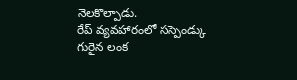నెలకొల్పాడు.
రేప్ వ్యవహారంలో సస్పెండ్కు గురైన లంక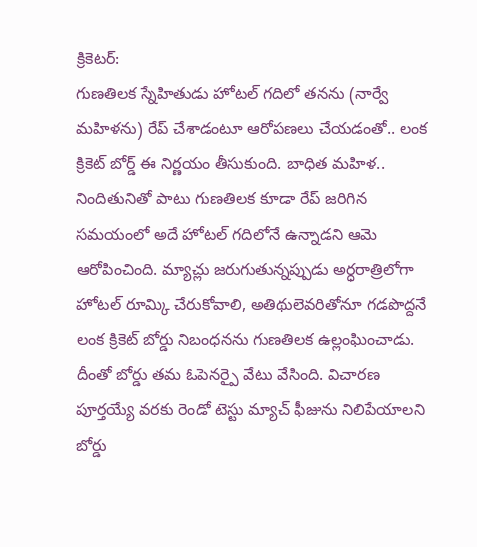క్రికెటర్:
గుణతిలక స్నేహితుడు హోటల్ గదిలో తనను (నార్వే మహిళను) రేప్ చేశాడంటూ ఆరోపణలు చేయడంతో.. లంక క్రికెట్ బోర్డ్ ఈ నిర్ణయం తీసుకుంది. బాధిత మహిళ.. నిందితునితో పాటు గుణతిలక కూడా రేప్ జరిగిన సమయంలో అదే హోటల్ గదిలోనే ఉన్నాడని ఆమె ఆరోపించింది. మ్యాచ్లు జరుగుతున్నప్పుడు అర్ధరాత్రిలోగా హోటల్ రూమ్కి చేరుకోవాలి, అతిథులెవరితోనూ గడపొద్దనే లంక క్రికెట్ బోర్డు నిబంధనను గుణతిలక ఉల్లంఘించాడు. దీంతో బోర్డు తమ ఓపెనర్పై వేటు వేసింది. విచారణ పూర్తయ్యే వరకు రెండో టెస్టు మ్యాచ్ ఫీజును నిలిపేయాలని బోర్డు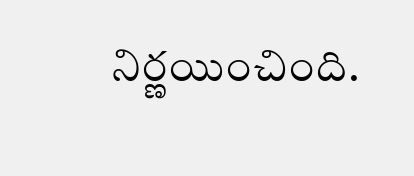నిర్ణయించింది.